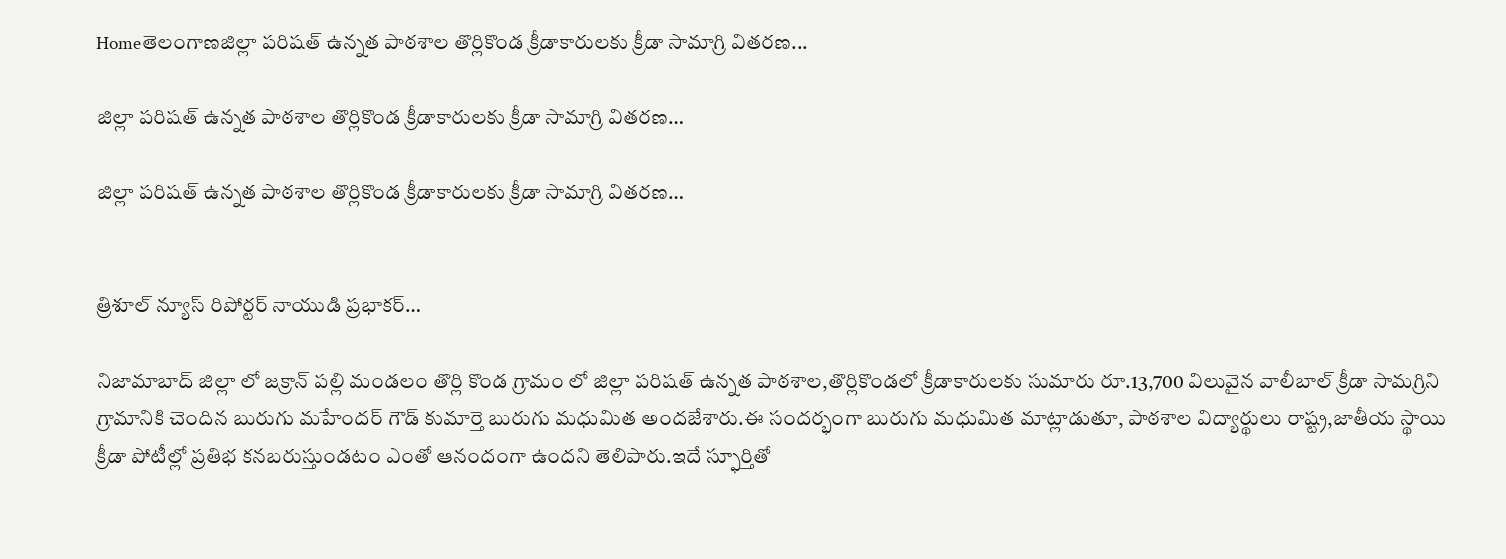Homeతెలంగాణజిల్లా పరిషత్ ఉన్నత పాఠశాల తొర్లికొండ క్రీడాకారులకు క్రీడా సామాగ్రి వితరణ...

జిల్లా పరిషత్ ఉన్నత పాఠశాల తొర్లికొండ క్రీడాకారులకు క్రీడా సామాగ్రి వితరణ…

జిల్లా పరిషత్ ఉన్నత పాఠశాల తొర్లికొండ క్రీడాకారులకు క్రీడా సామాగ్రి వితరణ…


త్రిశూల్ న్యూస్ రిపోర్టర్ నాయుడి ప్రభాకర్…

నిజామాబాద్ జిల్లా లో జక్రాన్ పల్లి మండలం తొర్లి కొండ గ్రామం లో జిల్లా పరిషత్ ఉన్నత పాఠశాల,తొర్లికొండలో క్రీడాకారులకు సుమారు రూ.13,700 విలువైన వాలీబాల్ క్రీడా సామగ్రిని గ్రామానికి చెందిన బురుగు మహేందర్ గౌడ్ కుమార్తె బురుగు మధుమిత అందజేశారు.ఈ సందర్భంగా బురుగు మధుమిత మాట్లాడుతూ, పాఠశాల విద్యార్థులు రాష్ట్ర,జాతీయ స్థాయి క్రీడా పోటీల్లో ప్రతిభ కనబరుస్తుండటం ఎంతో ఆనందంగా ఉందని తెలిపారు.ఇదే స్ఫూర్తితో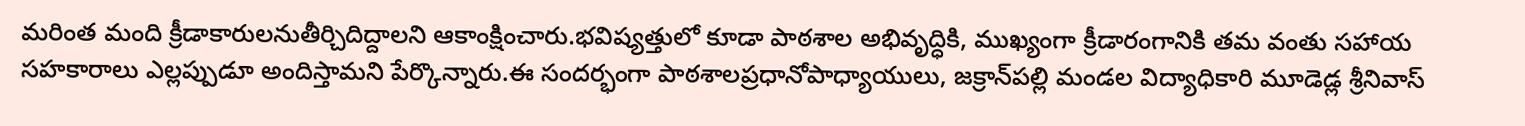మరింత మంది క్రీడాకారులనుతీర్చిదిద్దాలని ఆకాంక్షించారు.భవిష్యత్తులో కూడా పాఠశాల అభివృద్ధికి, ముఖ్యంగా క్రీడారంగానికి తమ వంతు సహాయ సహకారాలు ఎల్లప్పుడూ అందిస్తామని పేర్కొన్నారు.ఈ సందర్భంగా పాఠశాలప్రధానోపాధ్యాయులు, జక్రాన్‌పల్లి మండల విద్యాధికారి మూడెడ్ల శ్రీనివాస్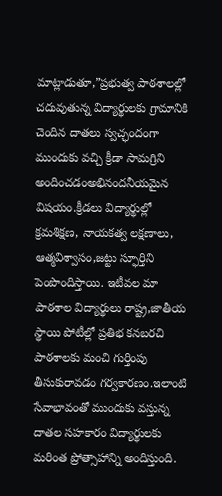మాట్లాడుతూ,”ప్రభుత్వ పాఠశాలల్లో చదువుతున్న విద్యార్థులకు గ్రామానికి చెందిన దాతలు స్వచ్ఛందంగా ముందుకు వచ్చి క్రీడా సామగ్రిని అందించడంఅభినందనీయమైన విషయం.క్రీడలు విద్యార్థుల్లో క్రమశిక్షణ, నాయకత్వ లక్షణాలు, ఆత్మవిశ్వాసం,జట్టు స్ఫూర్తిని పెంపొందిస్తాయి. ఇటీవల మా పాఠశాల విద్యార్థులు రాష్ట్ర,జాతీయ స్థాయి పోటీల్లో ప్రతిభ కనబరచి పాఠశాలకు మంచి గుర్తింపు తీసుకురావడం గర్వకారణం.ఇలాంటి సేవాభావంతో ముందుకు వస్తున్న దాతల సహకారం విద్యార్థులకు మరింత ప్రోత్సాహాన్ని అందిస్తుంది.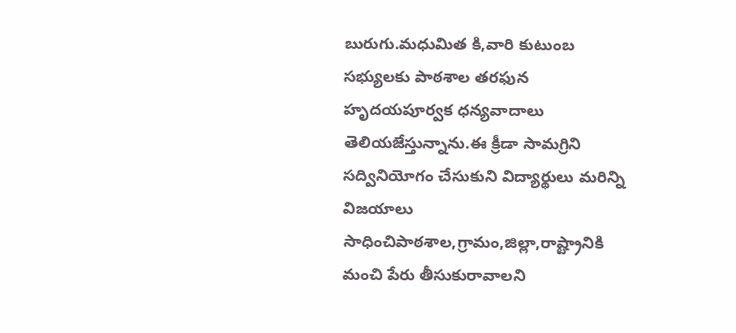బురుగు.మధుమిత కి,వారి కుటుంబ సభ్యులకు పాఠశాల తరఫున హృదయపూర్వక ధన్యవాదాలు తెలియజేస్తున్నాను.ఈ క్రీడా సామగ్రిని సద్వినియోగం చేసుకుని విద్యార్థులు మరిన్ని విజయాలు సాధించిపాఠశాల,గ్రామం,జిల్లా,రాష్ట్రానికి మంచి పేరు తీసుకురావాలని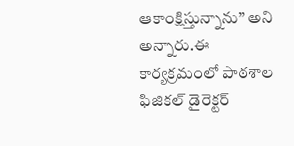ఆకాంక్షిస్తున్నాను” అని అన్నారు.ఈ కార్యక్రమంలో పాఠశాల ఫిజికల్ డైరెక్టర్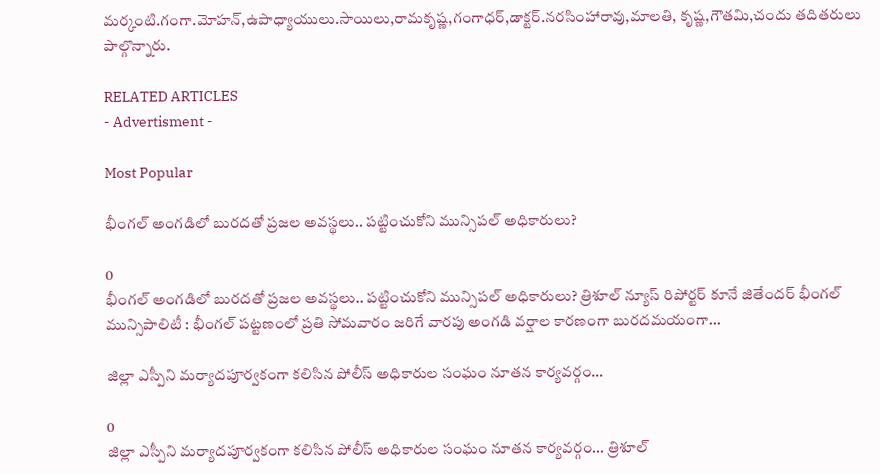మర్కంటి.గంగా.మోహన్,ఉపాధ్యాయులు.సాయిలు,రామకృష్ణ,గంగాధర్,డాక్టర్.నరసింహారావు,మాలతి, కృష్ణ,గౌతమి,చందు తదితరులు పాల్గొన్నారు.

RELATED ARTICLES
- Advertisment -

Most Popular

భీంగల్ అంగడిలో బురదతో ప్రజల అవస్థలు.. పట్టించుకోని మున్సిపల్ అధికారులు?

0
భీంగల్ అంగడిలో బురదతో ప్రజల అవస్థలు.. పట్టించుకోని మున్సిపల్ అధికారులు? త్రిశూల్ న్యూస్ రిపోర్టర్ కూనే జితేందర్ భీంగల్ మున్సిపాలిటీ : భీంగల్ పట్టణంలో ప్రతి సోమవారం జరిగే వారపు అంగడి వర్షాల కారణంగా బురదమయంగా...

జిల్లా ఎస్పీని మర్యాదపూర్వకంగా కలిసిన పోలీస్ అధికారుల సంఘం నూతన కార్యవర్గం…

0
జిల్లా ఎస్పీని మర్యాదపూర్వకంగా కలిసిన పోలీస్ అధికారుల సంఘం నూతన కార్యవర్గం... త్రిశూల్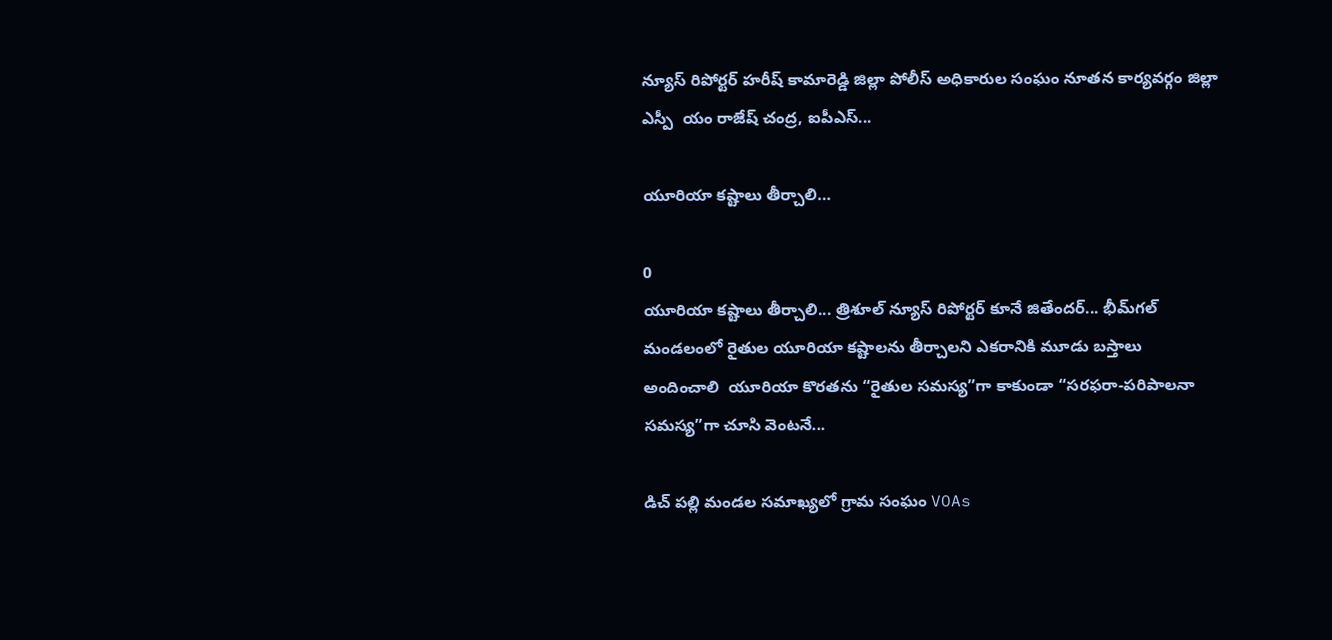న్యూస్ రిపోర్టర్ హరీష్ కామారెడ్డి జిల్లా పోలీస్ అధికారుల సంఘం నూతన కార్యవర్గం జిల్లా ఎస్పీ  యం రాజేష్ చంద్ర, ఐపీఎస్...

యూరియా కష్టాలు తీర్చాలి…

0
యూరియా కష్టాలు తీర్చాలి... త్రిశూల్ న్యూస్ రిపోర్టర్ కూనే జితేందర్... భీమ్‌గల్ మండలంలో రైతుల యూరియా కష్టాలను తీర్చాలని ఎకరానికి మూడు బస్తాలు అందించాలి  యూరియా కొరతను “రైతుల సమస్య”గా కాకుండా “సరఫరా-పరిపాలనా సమస్య”గా చూసి వెంటనే...

డిచ్ పల్లి మండల సమాఖ్యలో గ్రామ సంఘం VOAs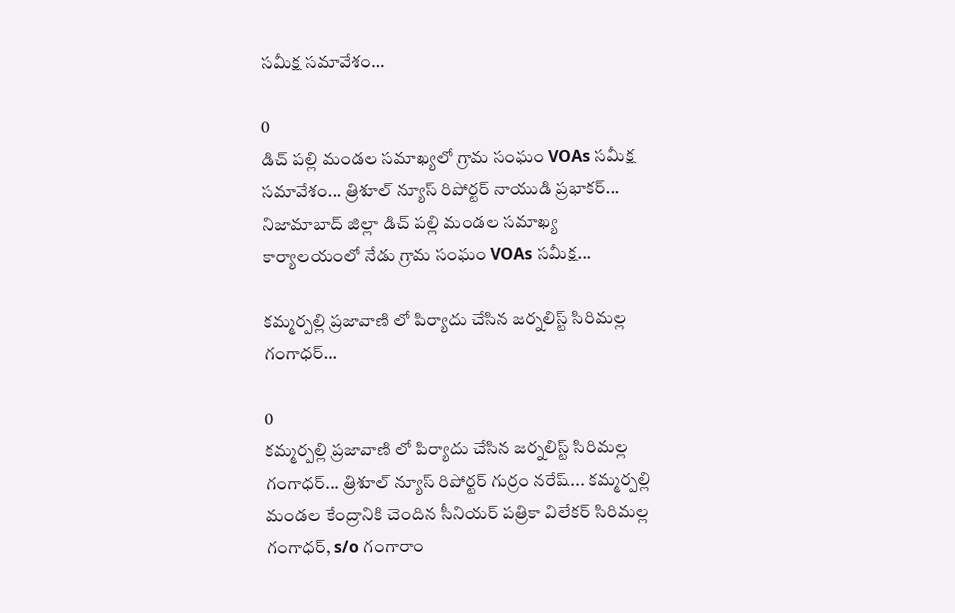సమీక్ష సమావేశం…

0
డిచ్ పల్లి మండల సమాఖ్యలో గ్రామ సంఘం VOAs సమీక్ష సమావేశం... త్రిశూల్ న్యూస్ రిపోర్టర్ నాయుడి ప్రభాకర్... నిజామాబాద్ జిల్లా డిచ్ పల్లి మండల సమాఖ్య కార్యాలయంలో నేడు గ్రామ సంఘం VOAs సమీక్ష...

కమ్మర్పల్లి ప్రజావాణి లో పిర్యాదు చేసిన జర్నలిస్ట్ సిరిమల్ల గంగాధర్…

0
కమ్మర్పల్లి ప్రజావాణి లో పిర్యాదు చేసిన జర్నలిస్ట్ సిరిమల్ల గంగాధర్... త్రిశూల్ న్యూస్ రిపోర్టర్ గుర్రం నరేష్... కమ్మర్పల్లి మండల కేంద్రానికి చెందిన సీనియర్ పత్రికా విలేకర్ సిరిమల్ల గంగాధర్, s/o గంగారాం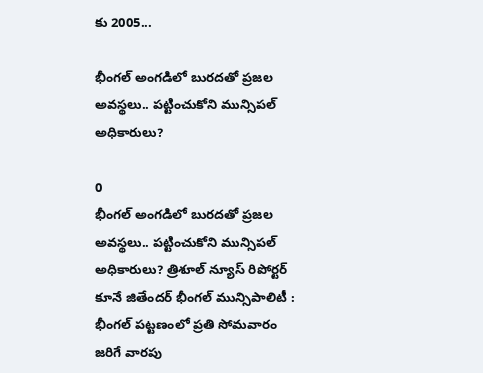కు 2005...

భీంగల్ అంగడిలో బురదతో ప్రజల అవస్థలు.. పట్టించుకోని మున్సిపల్ అధికారులు?

0
భీంగల్ అంగడిలో బురదతో ప్రజల అవస్థలు.. పట్టించుకోని మున్సిపల్ అధికారులు? త్రిశూల్ న్యూస్ రిపోర్టర్ కూనే జితేందర్ భీంగల్ మున్సిపాలిటీ : భీంగల్ పట్టణంలో ప్రతి సోమవారం జరిగే వారపు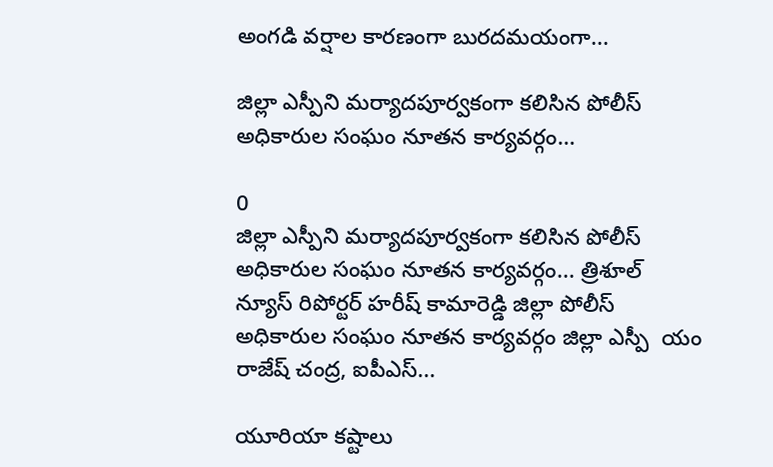అంగడి వర్షాల కారణంగా బురదమయంగా...

జిల్లా ఎస్పీని మర్యాదపూర్వకంగా కలిసిన పోలీస్ అధికారుల సంఘం నూతన కార్యవర్గం…

0
జిల్లా ఎస్పీని మర్యాదపూర్వకంగా కలిసిన పోలీస్ అధికారుల సంఘం నూతన కార్యవర్గం... త్రిశూల్ న్యూస్ రిపోర్టర్ హరీష్ కామారెడ్డి జిల్లా పోలీస్ అధికారుల సంఘం నూతన కార్యవర్గం జిల్లా ఎస్పీ  యం రాజేష్ చంద్ర, ఐపీఎస్...

యూరియా కష్టాలు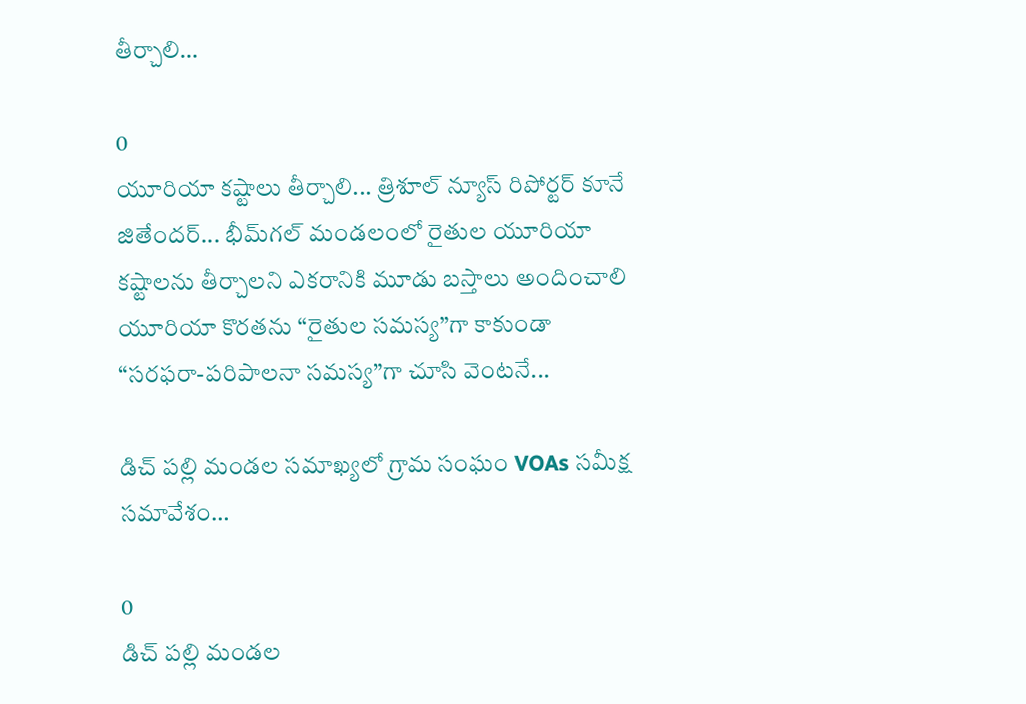తీర్చాలి…

0
యూరియా కష్టాలు తీర్చాలి... త్రిశూల్ న్యూస్ రిపోర్టర్ కూనే జితేందర్... భీమ్‌గల్ మండలంలో రైతుల యూరియా కష్టాలను తీర్చాలని ఎకరానికి మూడు బస్తాలు అందించాలి  యూరియా కొరతను “రైతుల సమస్య”గా కాకుండా “సరఫరా-పరిపాలనా సమస్య”గా చూసి వెంటనే...

డిచ్ పల్లి మండల సమాఖ్యలో గ్రామ సంఘం VOAs సమీక్ష సమావేశం…

0
డిచ్ పల్లి మండల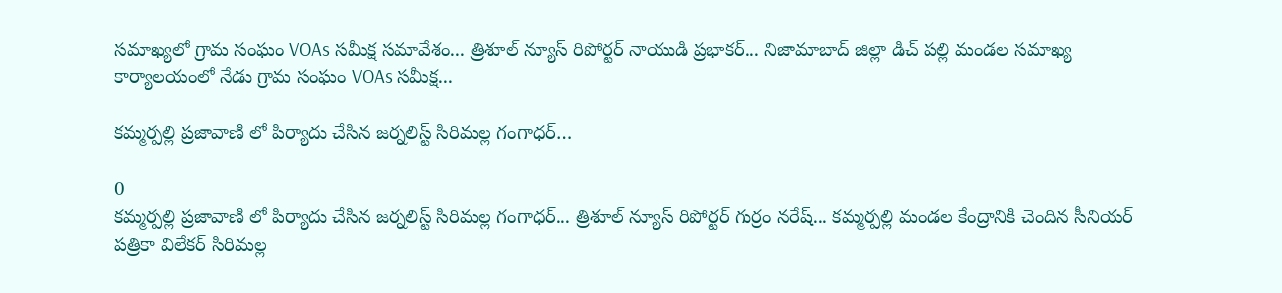సమాఖ్యలో గ్రామ సంఘం VOAs సమీక్ష సమావేశం... త్రిశూల్ న్యూస్ రిపోర్టర్ నాయుడి ప్రభాకర్... నిజామాబాద్ జిల్లా డిచ్ పల్లి మండల సమాఖ్య కార్యాలయంలో నేడు గ్రామ సంఘం VOAs సమీక్ష...

కమ్మర్పల్లి ప్రజావాణి లో పిర్యాదు చేసిన జర్నలిస్ట్ సిరిమల్ల గంగాధర్…

0
కమ్మర్పల్లి ప్రజావాణి లో పిర్యాదు చేసిన జర్నలిస్ట్ సిరిమల్ల గంగాధర్... త్రిశూల్ న్యూస్ రిపోర్టర్ గుర్రం నరేష్... కమ్మర్పల్లి మండల కేంద్రానికి చెందిన సీనియర్ పత్రికా విలేకర్ సిరిమల్ల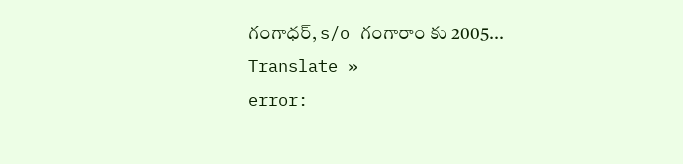గంగాధర్, s/o గంగారాం కు 2005...
Translate »
error: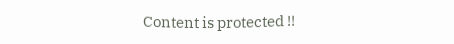Content is protected !!